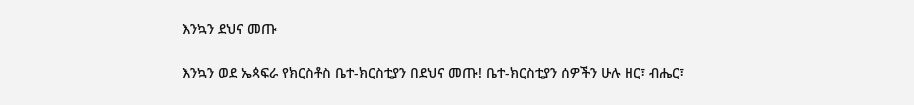እንኳን ደህና መጡ

እንኳን ወደ ኤጳፍራ የክርስቶስ ቤተ-ክርስቲያን በደህና መጡ! ቤተ-ክርስቲያን ሰዎችን ሁሉ ዘር፣ ብሔር፣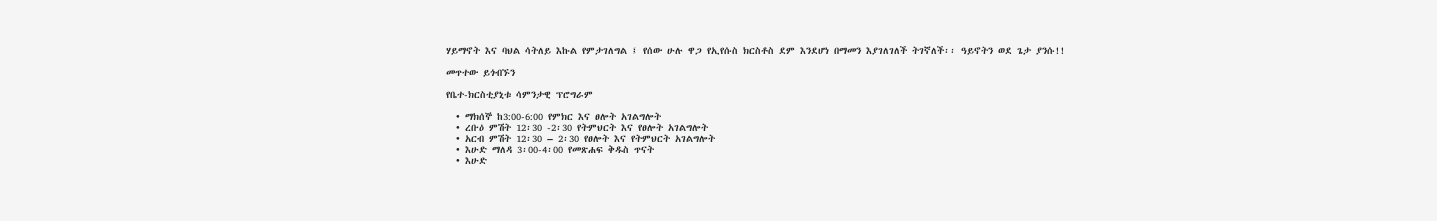ሃይማኖት እና ባህል ሳትለይ እኩል የምታገለግል ፤ የሰው ሁሉ ዋጋ የኢየሱስ ክርስቶስ ደም እንደሆነ በማመን እያገለገለች ትገኛለች፡፡ ዓይኖትን ወደ ጌታ ያንሱ!!

መጥተው ይጎብኙን

የቤተ-ክርስቲያኒቱ ሳምንታዊ ፕሮግራም

  • ማክሰኞ ከ3:00-6:00 የምክር እና ፀሎት አገልግሎት
  • ረቡዕ ምሽት 12፡30 -2፡30 የትምህርት እና የፀሎት አገልግሎት
  • አርብ ምሽት 12፡30 – 2፡30 የፀሎት እና የትምህርት አገልግሎት
  • እሁድ ማለዳ 3፡00-4፡00 የመጽሐፍ ቅዱስ ጥናት
  • እሁድ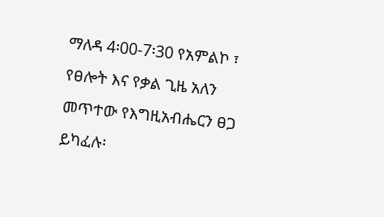ማለዳ 4፡00-7፡30 የአምልኮ ፣ የፀሎት እና የቃል ጊዜ አለን መጥተው የእግዚአብሔርን ፀጋ ይካፈሉ፡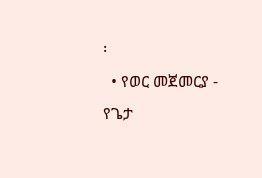፡
  • የወር መጀመርያ - የጌታ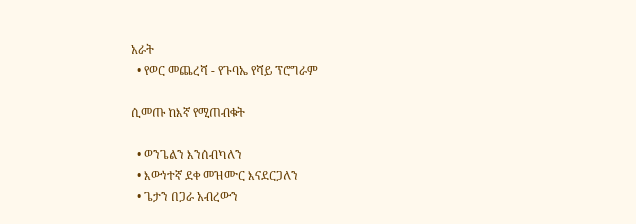አራት
  • የወር መጨረሻ - የጉባኤ የሻይ ፕሮግራም

ሲመጡ ከእኛ የሚጠብቁት

  • ወንጌልን እንሰብካለን
  • እውነተኛ ደቀ መዝሙር እናደርጋለን
  • ጌታን በጋራ አብረውን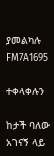ያመልካሉ
FM7A1695

ተቀላቀሉን

ከታች ባለው አገናኝ ላይ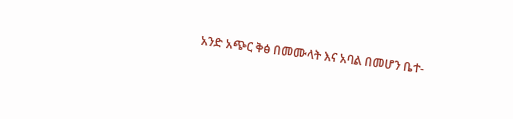አንድ አጭር ቅፅ በመሙላት እና አባል በመሆን ቤተ-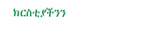ክርስቲያችንን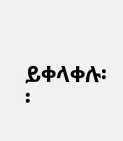ይቀላቀሉ፡፡